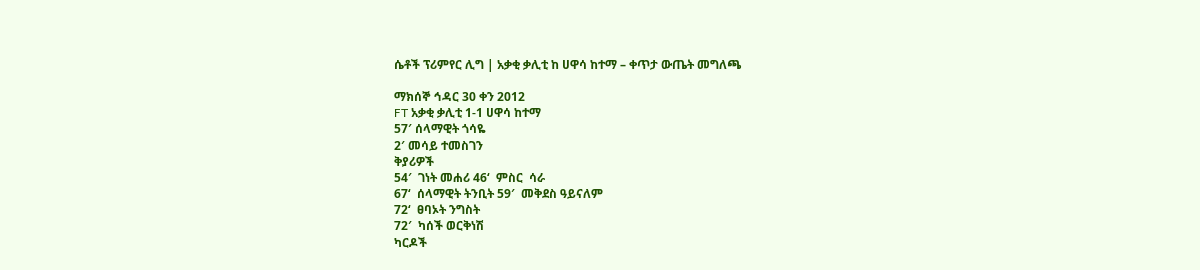ሴቶች ፕሪምየር ሊግ | አቃቂ ቃሊቲ ከ ሀዋሳ ከተማ – ቀጥታ ውጤት መግለጫ

ማክሰኞ ኅዳር 30 ቀን 2012
FT አቃቂ ቃሊቲ 1-1 ሀዋሳ ከተማ
57′ ሰላማዊት ጎሳዬ
2′ መሳይ ተመስገን
ቅያሪዎች
54′  ገነት መሐሪ 46‘  ምስር  ሳራ
67‘  ሰላማዊት ትንቢት 59′  መቅደስ ዓይናለም
72‘  ፀባኦት ንግስት
72′  ካሰች ወርቅነሽ
ካርዶች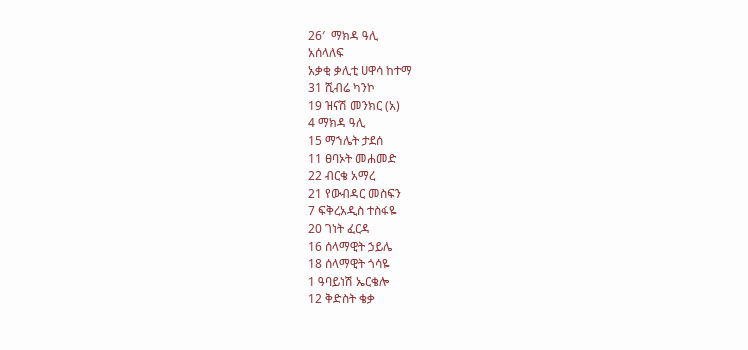26′  ማክዳ ዓሊ
አሰላለፍ
አቃቂ ቃሊቲ ሀዋሳ ከተማ
31 ሺብሬ ካንኮ
19 ዝናሽ መንክር (አ)
4 ማክዳ ዓሊ
15 ማኀሌት ታደሰ
11 ፀባኦት መሐመድ
22 ብርቄ አማረ
21 የውብዳር መስፍን
7 ፍቅረአዲስ ተስፋዬ
20 ገነት ፈርዳ
16 ሰላማዊት ኃይሌ
18 ሰላማዊት ጎሳዬ
1 ዓባይነሽ ኤርቄሎ
12 ቅድስት ቄቃ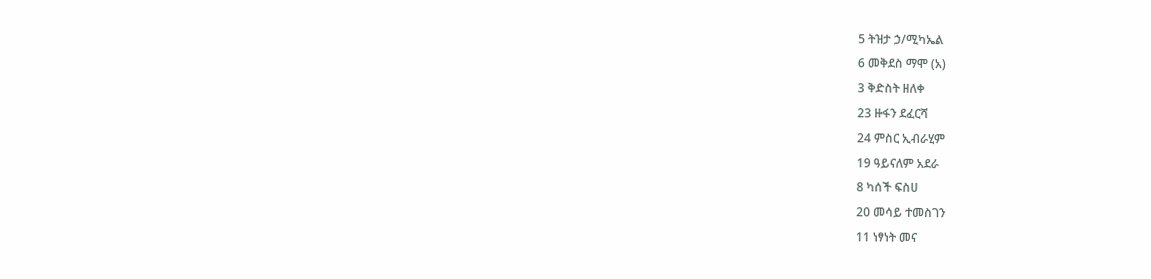5 ትዝታ ኃ/ሚካኤል
6 መቅደስ ማሞ (አ)
3 ቅድስት ዘለቀ
23 ዙፋን ደፈርሻ
24 ምስር ኢብራሂም
19 ዓይናለም አደራ
8 ካሰች ፍስሀ
20 መሳይ ተመስገን
11 ነፃነት መና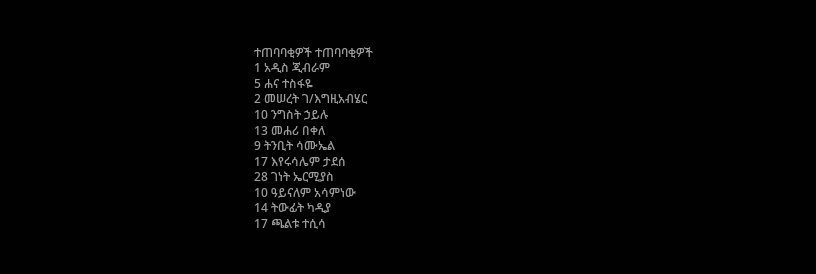ተጠባባቂዎች ተጠባባቂዎች
1 አዲስ ጂብራም
5 ሐና ተስፋዬ
2 መሠረት ገ/እግዚአብሄር
10 ንግስት ኃይሉ
13 መሐሪ በቀለ
9 ትንቢት ሳሙኤል
17 እየሩሳሌም ታደሰ
28 ገነት ኤርሚያስ
10 ዓይናለም አሳምነው
14 ትውፊት ካዲያ
17 ጫልቱ ተሲሳ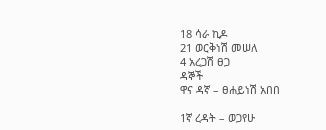18 ሳራ ኪዶ
21 ወርቅነሽ መሠለ
4 አረጋሽ ፀጋ
ዳኞች
ዋና ዳኛ – ፀሐይነሽ አበበ

1ኛ ረዳት – ወጋየሁ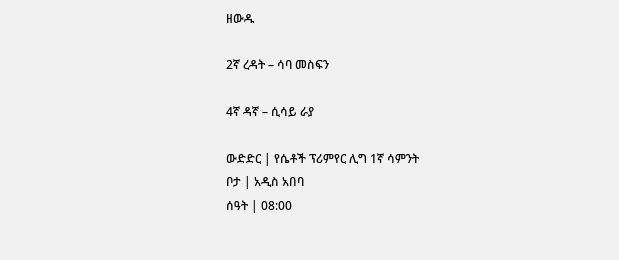ዘውዱ

2ኛ ረዳት – ሳባ መስፍን

4ኛ ዳኛ – ሲሳይ ራያ

ውድድር | የሴቶች ፕሪምየር ሊግ 1ኛ ሳምንት
ቦታ | አዲስ አበባ
ሰዓት | 08:00